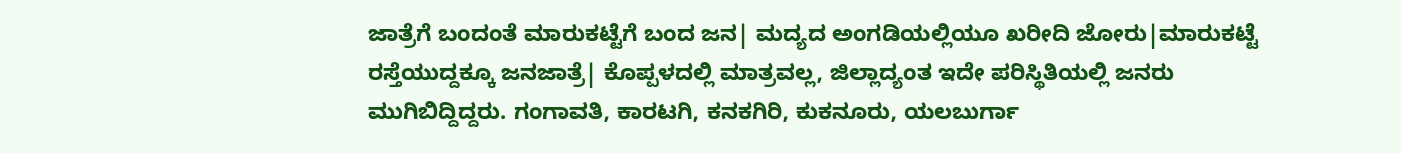ಜಾತ್ರೆಗೆ ಬಂದಂತೆ ಮಾರುಕಟ್ಟೆಗೆ ಬಂದ ಜನ| ಮದ್ಯದ ಅಂಗಡಿಯಲ್ಲಿಯೂ ಖರೀದಿ ಜೋರು|ಮಾರುಕಟ್ಟೆ ರಸ್ತೆಯುದ್ದಕ್ಕೂ ಜನಜಾತ್ರೆ| ಕೊಪ್ಪಳದಲ್ಲಿ ಮಾತ್ರವಲ್ಲ, ಜಿಲ್ಲಾದ್ಯಂತ ಇದೇ ಪರಿಸ್ಥಿತಿಯಲ್ಲಿ ಜನರು ಮುಗಿಬಿದ್ದಿದ್ದರು. ಗಂಗಾವತಿ, ಕಾರಟಗಿ, ಕನಕಗಿರಿ, ಕುಕನೂರು, ಯಲಬುರ್ಗಾ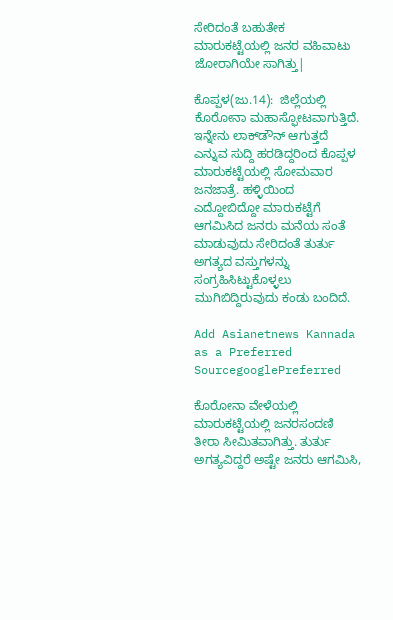ಸೇರಿದಂತೆ ಬಹುತೇಕ ಮಾರುಕಟ್ಟೆಯಲ್ಲಿ ಜನರ ವಹಿವಾಟು ಜೋರಾಗಿಯೇ ಸಾಗಿತ್ತು|

ಕೊಪ್ಪಳ(ಜು.14):  ಜಿಲ್ಲೆಯಲ್ಲಿ ಕೊರೋನಾ ಮಹಾಸ್ಫೋಟವಾಗುತ್ತಿದೆ. ಇನ್ನೇನು ಲಾಕ್‌ಡೌನ್‌ ಆಗುತ್ತದೆ ಎನ್ನುವ ಸುದ್ದಿ ಹರಡಿದ್ದರಿಂದ ಕೊಪ್ಪಳ ಮಾರುಕಟ್ಟೆಯಲ್ಲಿ ಸೋಮವಾರ ಜನಜಾತ್ರೆ. ಹಳ್ಳಿಯಿಂದ ಎದ್ದೋಬಿದ್ದೋ ಮಾರುಕಟ್ಟೆಗೆ ಆಗಮಿಸಿದ ಜನರು ಮನೆಯ ಸಂತೆ ಮಾಡುವುದು ಸೇರಿದಂತೆ ತುರ್ತು ಅಗತ್ಯದ ವಸ್ತುಗಳನ್ನು ಸಂಗ್ರಹಿಸಿಟ್ಟುಕೊಳ್ಳಲು ಮುಗಿಬಿದ್ದಿರುವುದು ಕಂಡು ಬಂದಿದೆ.

Add Asianetnews Kannada as a Preferred SourcegooglePreferred

ಕೊರೋನಾ ವೇಳೆಯಲ್ಲಿ ಮಾರುಕಟ್ಟೆಯಲ್ಲಿ ಜನರಸಂದಣಿ ತೀರಾ ಸೀಮಿತವಾಗಿತ್ತು. ತುರ್ತು ಅಗತ್ಯವಿದ್ದರೆ ಅಷ್ಟೇ ಜನರು ಆಗಮಿಸಿ,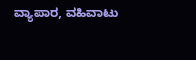ವ್ಯಾಪಾರ, ವಹಿವಾಟು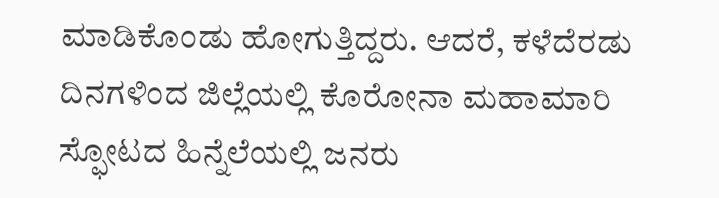ಮಾಡಿಕೊಂಡು ಹೋಗುತ್ತಿದ್ದರು. ಆದರೆ, ಕಳೆದೆರಡು ದಿನಗಳಿಂದ ಜಿಲ್ಲೆಯಲ್ಲಿ ಕೊರೋನಾ ಮಹಾಮಾರಿ ಸ್ಫೋಟದ ಹಿನ್ನೆಲೆಯಲ್ಲಿ ಜನರು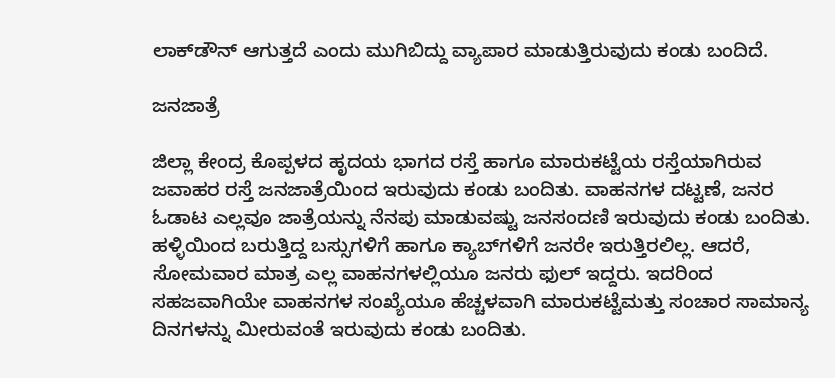ಲಾಕ್‌ಡೌನ್‌ ಆಗುತ್ತದೆ ಎಂದು ಮುಗಿಬಿದ್ದು ವ್ಯಾಪಾರ ಮಾಡುತ್ತಿರುವುದು ಕಂಡು ಬಂದಿದೆ.

ಜನಜಾತ್ರೆ

ಜಿಲ್ಲಾ ಕೇಂದ್ರ ಕೊಪ್ಪಳದ ಹೃದಯ ಭಾಗದ ರಸ್ತೆ ಹಾಗೂ ಮಾರುಕಟ್ಟೆಯ ರಸ್ತೆಯಾಗಿರುವ ಜವಾಹರ ರಸ್ತೆ ಜನಜಾತ್ರೆಯಿಂದ ಇರುವುದು ಕಂಡು ಬಂದಿತು. ವಾಹನಗಳ ದಟ್ಟಣೆ, ಜನರ ಓಡಾಟ ಎಲ್ಲವೂ ಜಾತ್ರೆಯನ್ನು ನೆನಪು ಮಾಡುವಷ್ಟು ಜನಸಂದಣಿ ಇರುವುದು ಕಂಡು ಬಂದಿತು. ಹಳ್ಳಿಯಿಂದ ಬರುತ್ತಿದ್ದ ಬಸ್ಸುಗಳಿಗೆ ಹಾಗೂ ಕ್ಯಾಬ್‌ಗಳಿಗೆ ಜನರೇ ಇರುತ್ತಿರಲಿಲ್ಲ. ಆದರೆ, ಸೋಮವಾರ ಮಾತ್ರ ಎಲ್ಲ ವಾಹನಗಳಲ್ಲಿಯೂ ಜನರು ಫುಲ್‌ ಇದ್ದರು. ಇದರಿಂದ ಸಹಜವಾಗಿಯೇ ವಾಹನಗಳ ಸಂಖ್ಯೆಯೂ ಹೆಚ್ಚಳವಾಗಿ ಮಾರುಕಟ್ಟೆಮತ್ತು ಸಂಚಾರ ಸಾಮಾನ್ಯ ದಿನಗಳನ್ನು ಮೀರುವಂತೆ ಇರುವುದು ಕಂಡು ಬಂದಿತು.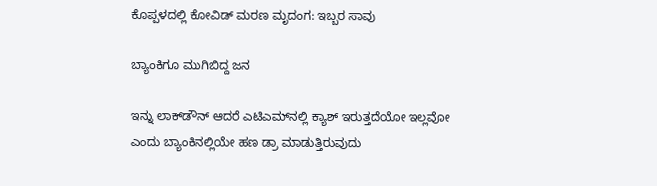ಕೊಪ್ಪಳದಲ್ಲಿ ಕೋವಿಡ್‌ ಮರಣ ಮೃದಂಗ: ಇಬ್ಬರ ಸಾವು

ಬ್ಯಾಂಕಿಗೂ ಮುಗಿಬಿದ್ದ ಜನ

ಇನ್ನು ಲಾಕ್‌ಡೌನ್‌ ಆದರೆ ಎಟಿಎಮ್‌ನಲ್ಲಿ ಕ್ಯಾಶ್‌ ಇರುತ್ತದೆಯೋ ಇಲ್ಲವೋ ಎಂದು ಬ್ಯಾಂಕಿನಲ್ಲಿಯೇ ಹಣ ಡ್ರಾ ಮಾಡುತ್ತಿರುವುದು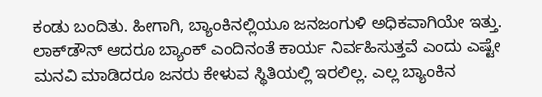ಕಂಡು ಬಂದಿತು. ಹೀಗಾಗಿ, ಬ್ಯಾಂಕಿನಲ್ಲಿಯೂ ಜನಜಂಗುಳಿ ಅಧಿಕವಾಗಿಯೇ ಇತ್ತು. ಲಾಕ್‌ಡೌನ್‌ ಆದರೂ ಬ್ಯಾಂಕ್‌ ಎಂದಿನಂತೆ ಕಾರ್ಯ ನಿರ್ವಹಿಸುತ್ತವೆ ಎಂದು ಎಷ್ಟೇ ಮನವಿ ಮಾಡಿದರೂ ಜನರು ಕೇಳುವ ಸ್ಥಿತಿಯಲ್ಲಿ ಇರಲಿಲ್ಲ. ಎಲ್ಲ ಬ್ಯಾಂಕಿನ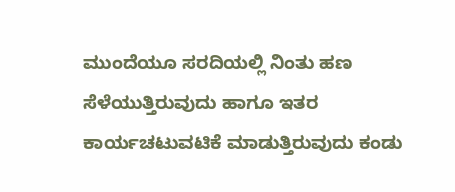ಮುಂದೆಯೂ ಸರದಿಯಲ್ಲಿ ನಿಂತು ಹಣ ಸೆಳೆಯುತ್ತಿರುವುದು ಹಾಗೂ ಇತರ ಕಾರ್ಯಚಟುವಟಿಕೆ ಮಾಡುತ್ತಿರುವುದು ಕಂಡು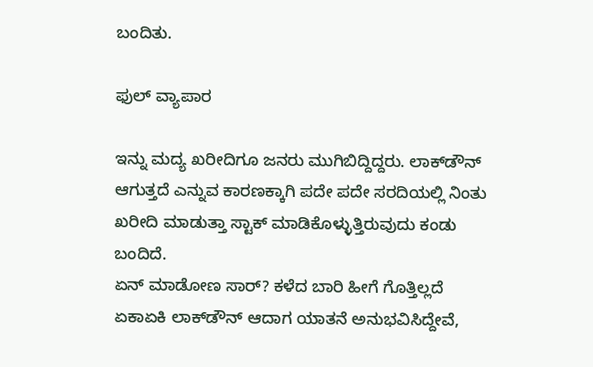ಬಂದಿತು.

ಫುಲ್‌ ವ್ಯಾಪಾರ

ಇನ್ನು ಮದ್ಯ ಖರೀದಿಗೂ ಜನರು ಮುಗಿಬಿದ್ದಿದ್ದರು. ಲಾಕ್‌ಡೌನ್‌ ಆಗುತ್ತದೆ ಎನ್ನುವ ಕಾರಣಕ್ಕಾಗಿ ಪದೇ ಪದೇ ಸರದಿಯಲ್ಲಿ ನಿಂತು ಖರೀದಿ ಮಾಡುತ್ತಾ ಸ್ಟಾಕ್‌ ಮಾಡಿಕೊಳ್ಳುತ್ತಿರುವುದು ಕಂಡು ಬಂದಿದೆ.
ಏನ್‌ ಮಾಡೋಣ ಸಾರ್‌? ಕಳೆದ ಬಾರಿ ಹೀಗೆ ಗೊತ್ತಿಲ್ಲದೆ ಏಕಾಏಕಿ ಲಾಕ್‌ಡೌನ್‌ ಆದಾಗ ಯಾತನೆ ಅನುಭವಿಸಿದ್ದೇವೆ,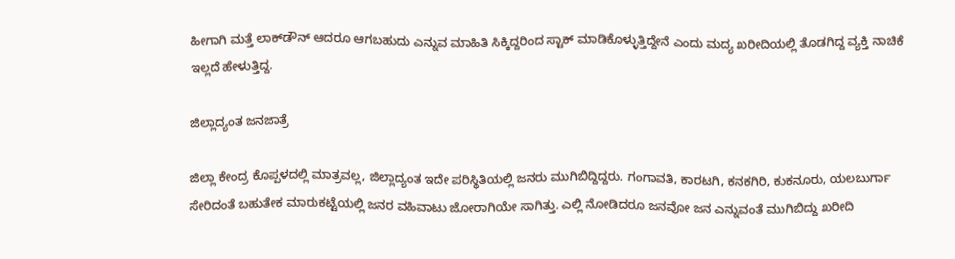ಹೀಗಾಗಿ ಮತ್ತೆ ಲಾಕ್‌ಡೌನ್‌ ಆದರೂ ಆಗಬಹುದು ಎನ್ನುವ ಮಾಹಿತಿ ಸಿಕ್ಕಿದ್ದರಿಂದ ಸ್ಟಾಕ್‌ ಮಾಡಿಕೊಳ್ಳುತ್ತಿದ್ದೇನೆ ಎಂದು ಮದ್ಯ ಖರೀದಿಯಲ್ಲಿ ತೊಡಗಿದ್ದ ವ್ಯಕ್ತಿ ನಾಚಿಕೆ ಇಲ್ಲದೆ ಹೇಳುತ್ತಿದ್ದ.

ಜಿಲ್ಲಾದ್ಯಂತ ಜನಜಾತ್ರೆ

ಜಿಲ್ಲಾ ಕೇಂದ್ರ ಕೊಪ್ಪಳದಲ್ಲಿ ಮಾತ್ರವಲ್ಲ, ಜಿಲ್ಲಾದ್ಯಂತ ಇದೇ ಪರಿಸ್ಥಿತಿಯಲ್ಲಿ ಜನರು ಮುಗಿಬಿದ್ದಿದ್ದರು. ಗಂಗಾವತಿ, ಕಾರಟಗಿ, ಕನಕಗಿರಿ, ಕುಕನೂರು, ಯಲಬುರ್ಗಾ ಸೇರಿದಂತೆ ಬಹುತೇಕ ಮಾರುಕಟ್ಟೆಯಲ್ಲಿ ಜನರ ವಹಿವಾಟು ಜೋರಾಗಿಯೇ ಸಾಗಿತ್ತು. ಎಲ್ಲಿ ನೋಡಿದರೂ ಜನವೋ ಜನ ಎನ್ನುವಂತೆ ಮುಗಿಬಿದ್ದು ಖರೀದಿ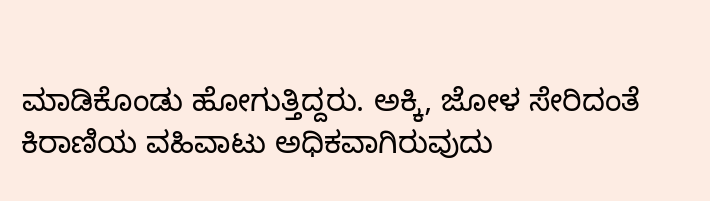ಮಾಡಿಕೊಂಡು ಹೋಗುತ್ತಿದ್ದರು. ಅಕ್ಕಿ, ಜೋಳ ಸೇರಿದಂತೆ ಕಿರಾಣಿಯ ವಹಿವಾಟು ಅಧಿಕವಾಗಿರುವುದು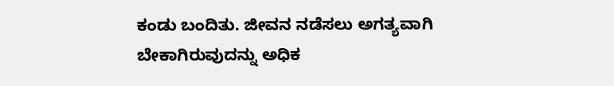ಕಂಡು ಬಂದಿತು. ಜೀವನ ನಡೆಸಲು ಅಗತ್ಯವಾಗಿ ಬೇಕಾಗಿರುವುದನ್ನು ಅಧಿಕ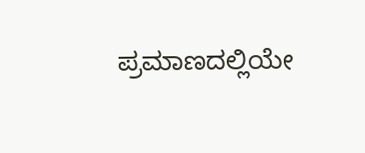ಪ್ರಮಾಣದಲ್ಲಿಯೇ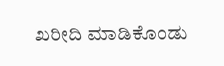ಖರೀದಿ ಮಾಡಿಕೊಂಡು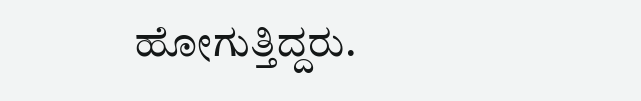ಹೋಗುತ್ತಿದ್ದರು.